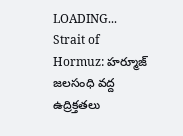LOADING...
Strait of Hormuz: హర్మూజ్ జలసంధి వద్ద ఉద్రిక్తతలు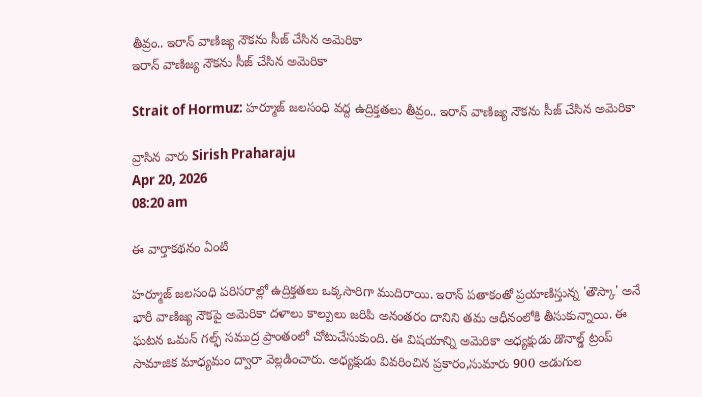తీవ్రం.. ఇరాన్‌ వాణిజ్య నౌకను సీజ్‌ చేసిన అమెరికా
ఇరాన్‌ వాణిజ్య నౌకను సీజ్‌ చేసిన అమెరికా

Strait of Hormuz: హర్మూజ్ జలసంధి వద్ద ఉద్రిక్తతలు తీవ్రం.. ఇరాన్‌ వాణిజ్య నౌకను సీజ్‌ చేసిన అమెరికా

వ్రాసిన వారు Sirish Praharaju
Apr 20, 2026
08:20 am

ఈ వార్తాకథనం ఏంటి

హర్మూజ్ జలసంధి పరిసరాల్లో ఉద్రిక్తతలు ఒక్కసారిగా ముదిరాయి. ఇరాన్ పతాకంతో ప్రయాణిస్తున్న 'తౌస్కా' అనే భారీ వాణిజ్య నౌకపై అమెరికా దళాలు కాల్పులు జరిపి అనంతరం దానిని తమ ఆధీనంలోకి తీసుకున్నాయి. ఈ ఘటన ఒమన్ గల్ఫ్ సముద్ర ప్రాంతంలో చోటుచేసుకుంది. ఈ విషయాన్ని అమెరికా అధ్యక్షుడు డొనాల్డ్ ట్రంప్ సామాజిక మాధ్యమం ద్వారా వెల్లడించారు. అధ్యక్షుడు వివరించిన ప్రకారం,సుమారు 900 అడుగుల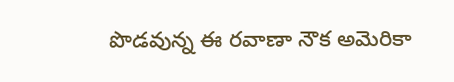పొడవున్న ఈ రవాణా నౌక అమెరికా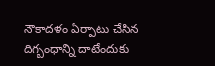నౌకాదళం ఏర్పాటు చేసిన దిగ్బంధాన్ని దాటేందుకు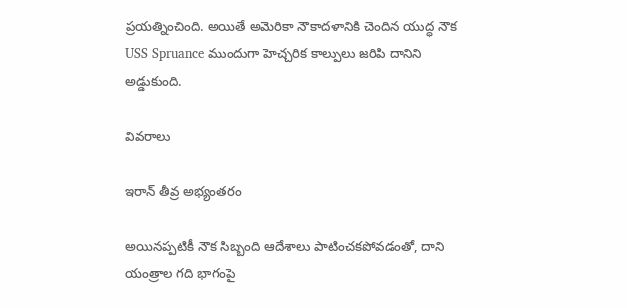ప్రయత్నించింది. అయితే అమెరికా నౌకాదళానికి చెందిన యుద్ధ నౌక USS Spruance ముందుగా హెచ్చరిక కాల్పులు జరిపి దానిని అడ్డుకుంది.

వివరాలు

ఇరాన్ తీవ్ర అభ్యంతరం

అయినప్పటికీ నౌక సిబ్బంది ఆదేశాలు పాటించకపోవడంతో, దాని యంత్రాల గది భాగంపై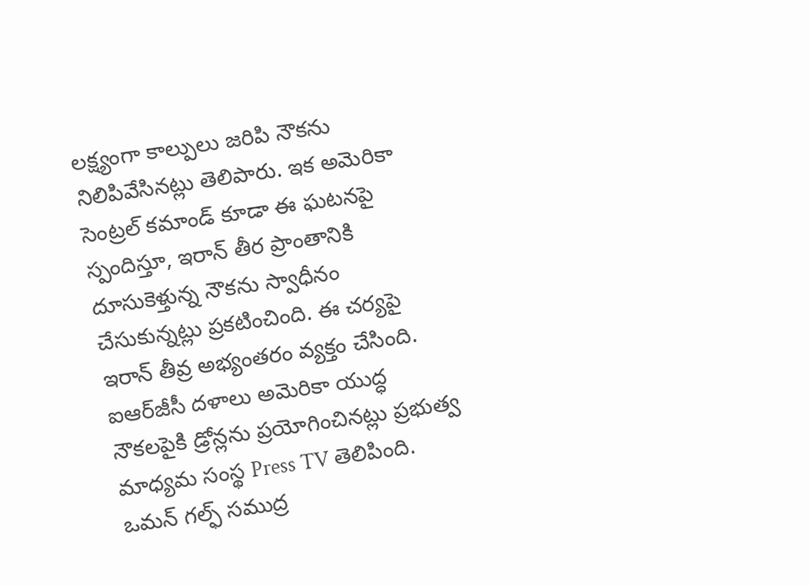లక్ష్యంగా కాల్పులు జరిపి నౌకను నిలిపివేసినట్లు తెలిపారు. ఇక అమెరికా సెంట్రల్ కమాండ్ కూడా ఈ ఘటనపై స్పందిస్తూ, ఇరాన్ తీర ప్రాంతానికి దూసుకెళ్తున్న నౌకను స్వాధీనం చేసుకున్నట్లు ప్రకటించింది. ఈ చర్యపై ఇరాన్ తీవ్ర అభ్యంతరం వ్యక్తం చేసింది. ఐఆర్‌జీసీ దళాలు అమెరికా యుద్ధ నౌకలపైకి డ్రోన్లను ప్రయోగించినట్లు ప్రభుత్వ మాధ్యమ సంస్థ Press TV తెలిపింది. ఒమన్ గల్ఫ్ సముద్ర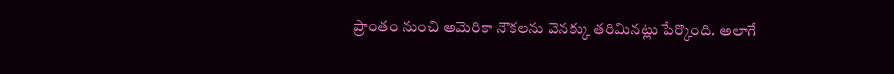ప్రాంతం నుంచి అమెరికా నౌకలను వెనక్కు తరిమినట్లు పేర్కొంది. అలాగే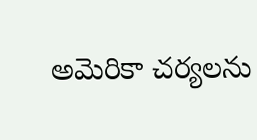అమెరికా చర్యలను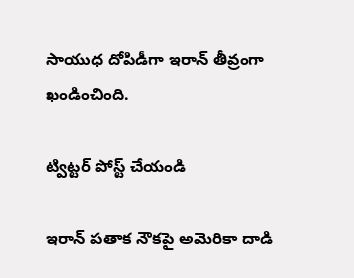సాయుధ దోపిడీగా ఇరాన్ తీవ్రంగా ఖండించింది.

ట్విట్టర్ పోస్ట్ చేయండి

ఇరాన్ పతాక నౌకపై అమెరికా దాడి